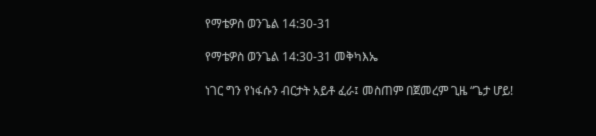የማቴዎስ ወንጌል 14:30-31

የማቴዎስ ወንጌል 14:30-31 መቅካእኤ

ነገር ግን የነፋሱን ብርታት አይቶ ፈራ፤ መስጠም በጀመረም ጊዜ “ጌታ ሆይ!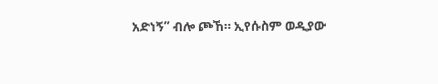አድነኝ” ብሎ ጮኸ። ኢየሱስም ወዲያው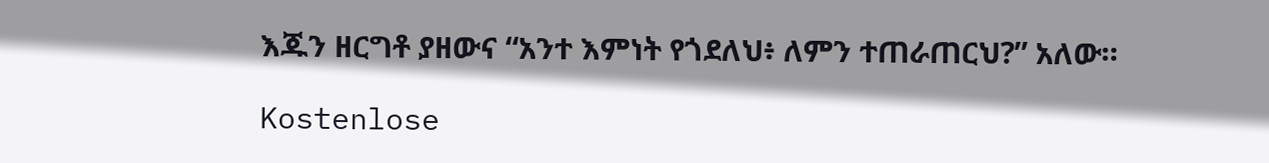እጁን ዘርግቶ ያዘውና “አንተ እምነት የጎደለህ፥ ለምን ተጠራጠርህ?” አለው።

Kostenlose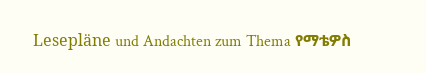Lesepläne und Andachten zum Thema የማቴዎስ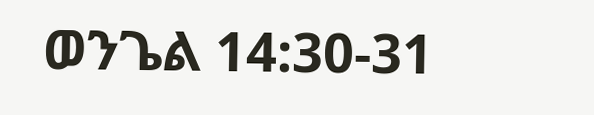ወንጌል 14:30-31